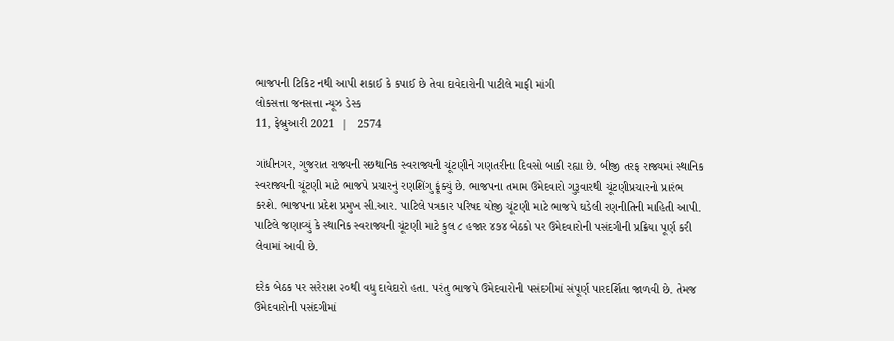ભાજપની ટિકિટ નથી આપી શકાઈ કે કપાઈ છે તેવા દાવેદારોની પાટીલે માફી માંગી
લોકસત્તા જનસત્તા ન્યૂઝ ડેસ્ક
11, ફેબ્રુઆરી 2021  |   2574

ગાંધીનગર, ગુજરાત રાજ્યની સ્છથાનિક સ્વરાજ્યની ચૂંટણીને ગણતરીના દિવસો બાકી રહ્યા છે. બીજી તરફ રાજ્યમાં સ્થાનિક સ્વરાજ્યની ચૂંટણી માટે ભાજપે પ્રચારનું રણશિંગુ ફૂંક્યું છે. ભાજપના તમામ ઉમેદવારો ગુરૂવારથી ચૂંટણીપ્રચારનો પ્રારંભ કરશે. ભાજપના પ્રદેશ પ્રમુખ સી.આર. પાટિલે પત્રકાર પરિષદ યોજી ચૂંટણી માટે ભાજપે ઘડેલી રણનીતિની માહિતી આપી. પાટિલે જણાવ્યું કે સ્થાનિક સ્વરાજ્યની ચૂંટણી માટે કુલ ૮ હજાર ૪૭૪ બેઠકો પર ઉમેદવારોની પસંદગીની પ્રક્રિયા પૂર્ણ કરી લેવામાં આવી છે.

દરેક બેઠક પર સરેરાશ ૨૦થી વધુ દાવેદારો હતા. પરંતુ ભાજપે ઉમેદવારોની પસંદગીમાં સંપૂર્ણ પારદર્શિતા જાળવી છે. તેમજ ઉમેદવારોની પસંદગીમાં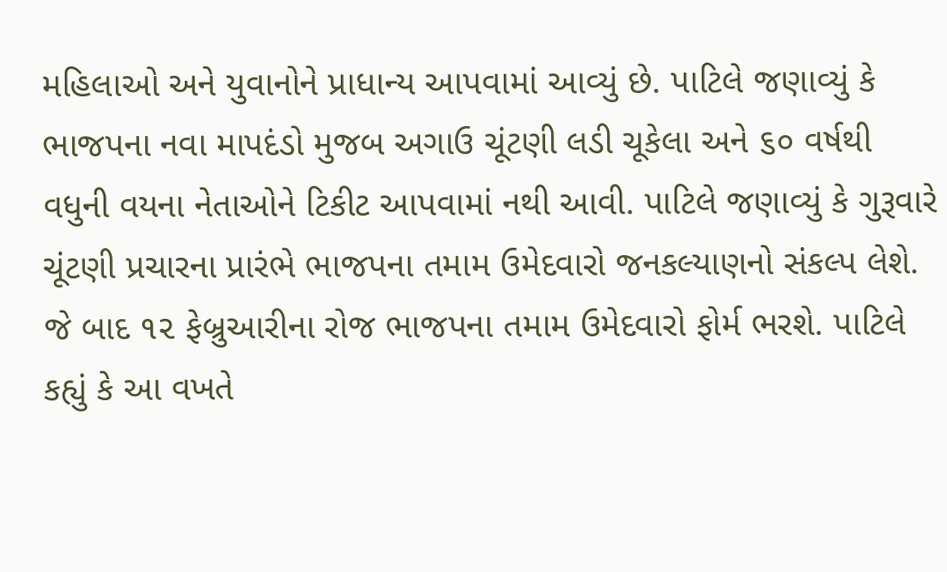મહિલાઓ અને યુવાનોને પ્રાધાન્ય આપવામાં આવ્યું છે. પાટિલે જણાવ્યું કે ભાજપના નવા માપદંડો મુજબ અગાઉ ચૂંટણી લડી ચૂકેલા અને ૬૦ વર્ષથી વધુની વયના નેતાઓને ટિકીટ આપવામાં નથી આવી. પાટિલે જણાવ્યું કે ગુરૂવારે ચૂંટણી પ્રચારના પ્રારંભે ભાજપના તમામ ઉમેદવારો જનકલ્યાણનો સંકલ્પ લેશે. જે બાદ ૧૨ ફેબ્રુઆરીના રોજ ભાજપના તમામ ઉમેદવારો ફોર્મ ભરશે. પાટિલે કહ્યું કે આ વખતે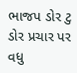ભાજપ ડોર ટુ ડોર પ્રચાર પર વધુ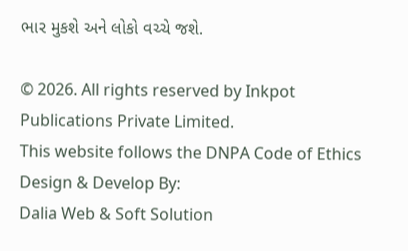ભાર મુકશે અને લોકો વચ્ચે જશે.

© 2026. All rights reserved by Inkpot Publications Private Limited.
This website follows the DNPA Code of Ethics
Design & Develop By:
Dalia Web & Soft Solution